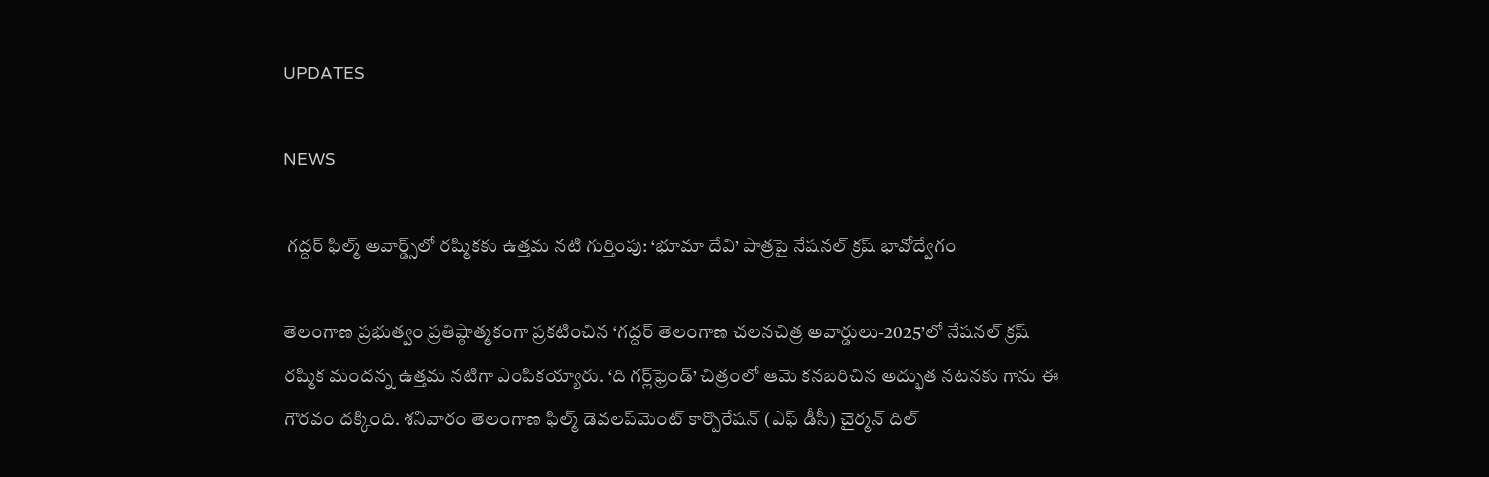UPDATES

NEWS

 గద్దర్ ఫిల్మ్ అవార్డ్స్‌లో రష్మికకు ఉత్తమ నటి గుర్తింపు: ‘భూమా దేవి’ పాత్రపై నేషనల్ క్రష్ భావోద్వేగం

తెలంగాణ ప్రభుత్వం ప్రతిష్ఠాత్మకంగా ప్రకటించిన ‘గద్దర్ తెలంగాణ చలనచిత్ర అవార్డులు-2025’లో నేషనల్ క్రష్ రష్మిక మందన్న ఉత్తమ నటిగా ఎంపికయ్యారు. ‘ది గర్ల్‌ఫ్రెండ్’ చిత్రంలో ఆమె కనబరిచిన అద్భుత నటనకు గాను ఈ గౌరవం దక్కింది. శనివారం తెలంగాణ ఫిల్మ్ డెవలప్‌మెంట్ కార్పొరేషన్ (ఎఫ్ డీసీ) చైర్మన్ దిల్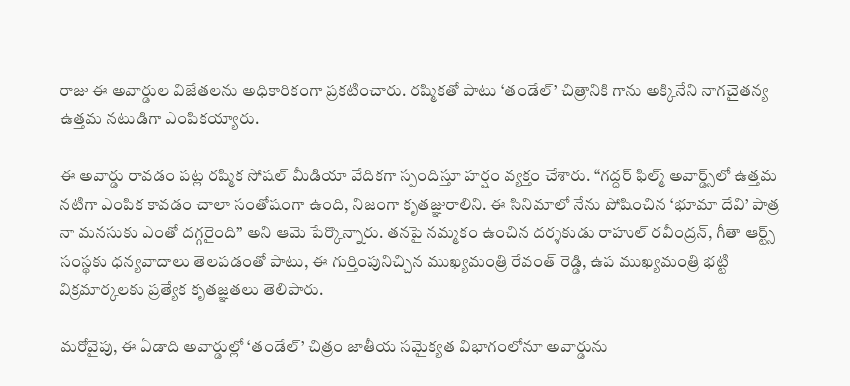రాజు ఈ అవార్డుల విజేతలను అధికారికంగా ప్రకటించారు. రష్మికతో పాటు ‘తండేల్’ చిత్రానికి గాను అక్కినేని నాగచైతన్య ఉత్తమ నటుడిగా ఎంపికయ్యారు.

ఈ అవార్డు రావడం పట్ల రష్మిక సోషల్ మీడియా వేదికగా స్పందిస్తూ హర్షం వ్యక్తం చేశారు. “గద్దర్ ఫిల్మ్ అవార్డ్స్‌లో ఉత్తమ నటిగా ఎంపిక కావడం చాలా సంతోషంగా ఉంది, నిజంగా కృతజ్ఞురాలిని. ఈ సినిమాలో నేను పోషించిన ‘భూమా దేవి’ పాత్ర నా మనసుకు ఎంతో దగ్గరైంది” అని ఆమె పేర్కొన్నారు. తనపై నమ్మకం ఉంచిన దర్శకుడు రాహుల్ రవీంద్రన్, గీతా ఆర్ట్స్ సంస్థకు ధన్యవాదాలు తెలపడంతో పాటు, ఈ గుర్తింపునిచ్చిన ముఖ్యమంత్రి రేవంత్ రెడ్డి, ఉప ముఖ్యమంత్రి భట్టి విక్రమార్కలకు ప్రత్యేక కృతజ్ఞతలు తెలిపారు.

మరోవైపు, ఈ ఏడాది అవార్డుల్లో ‘తండేల్’ చిత్రం జాతీయ సమైక్యత విభాగంలోనూ అవార్డును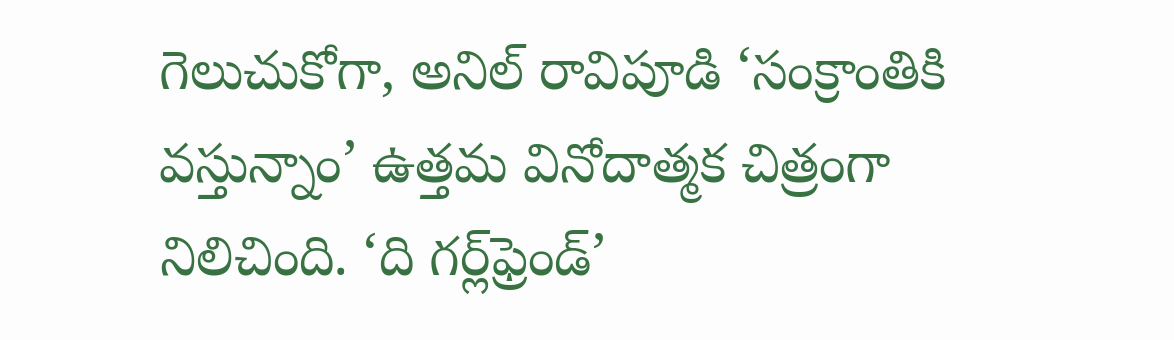గెలుచుకోగా, అనిల్ రావిపూడి ‘సంక్రాంతికి వస్తున్నాం’ ఉత్తమ వినోదాత్మక చిత్రంగా నిలిచింది. ‘ది గర్ల్‌ఫ్రెండ్’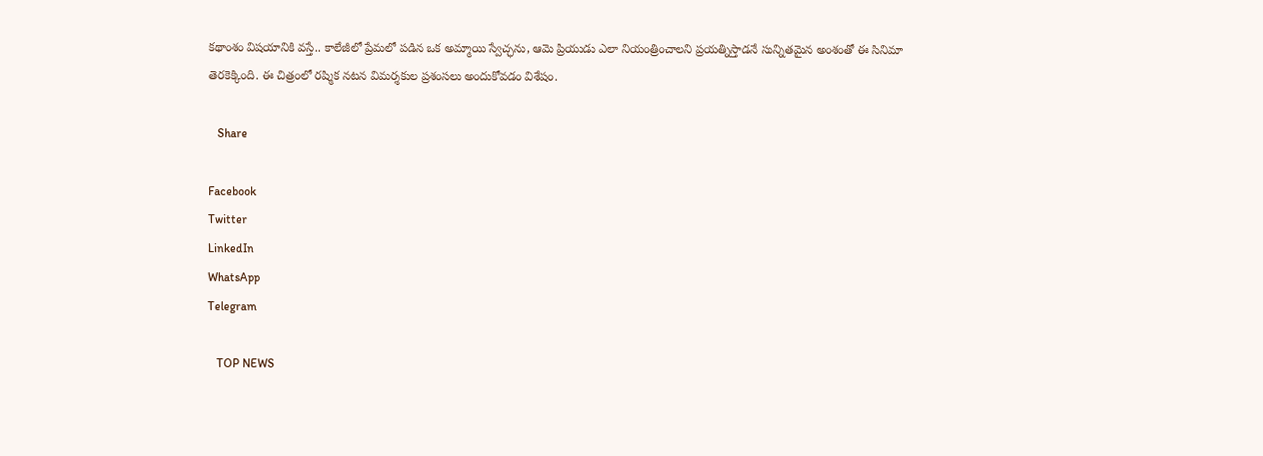కథాంశం విషయానికి వస్తే.. కాలేజీలో ప్రేమలో పడిన ఒక అమ్మాయి స్వేచ్ఛను, ఆమె ప్రియుడు ఎలా నియంత్రించాలని ప్రయత్నిస్తాడనే సున్నితమైన అంశంతో ఈ సినిమా తెరకెక్కింది. ఈ చిత్రంలో రష్మిక నటన విమర్శకుల ప్రశంసలు అందుకోవడం విశేషం.

   Share

Facebook
Twitter
LinkedIn
WhatsApp
Telegram

   TOP NEWS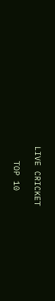LIVE CRICKET

   TOP 10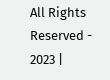All Rights Reserved - 2023 |